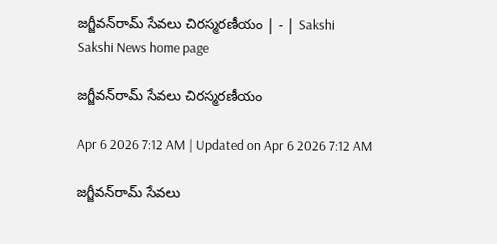జగ్జీవన్‌రామ్‌ సేవలు చిరస్మరణీయం | - | Sakshi
Sakshi News home page

జగ్జీవన్‌రామ్‌ సేవలు చిరస్మరణీయం

Apr 6 2026 7:12 AM | Updated on Apr 6 2026 7:12 AM

జగ్జీవన్‌రామ్‌ సేవలు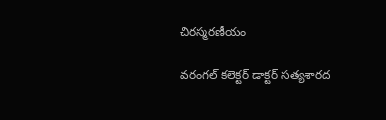చిరస్మరణీయం

వరంగల్‌ కలెక్టర్‌ డాక్టర్‌ సత్యశారద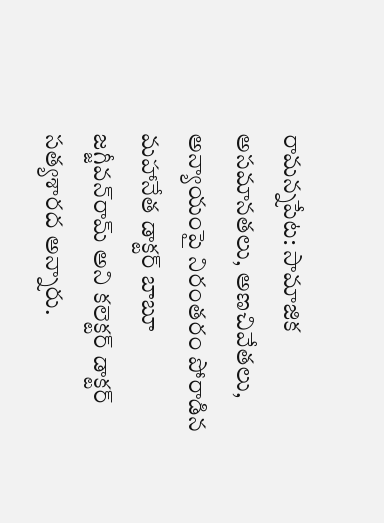రామన్నపేట: సామాజిక అసమానతలు, అణచివేతలు, అన్యాయంపై నిరంతరం పోరాడిన మహానేత డాక్టర్‌ బాబూ జగ్జీవన్‌రామ్‌ అని కలెక్టర్‌ డాక్టర్‌ సత్యశారద అన్నారు.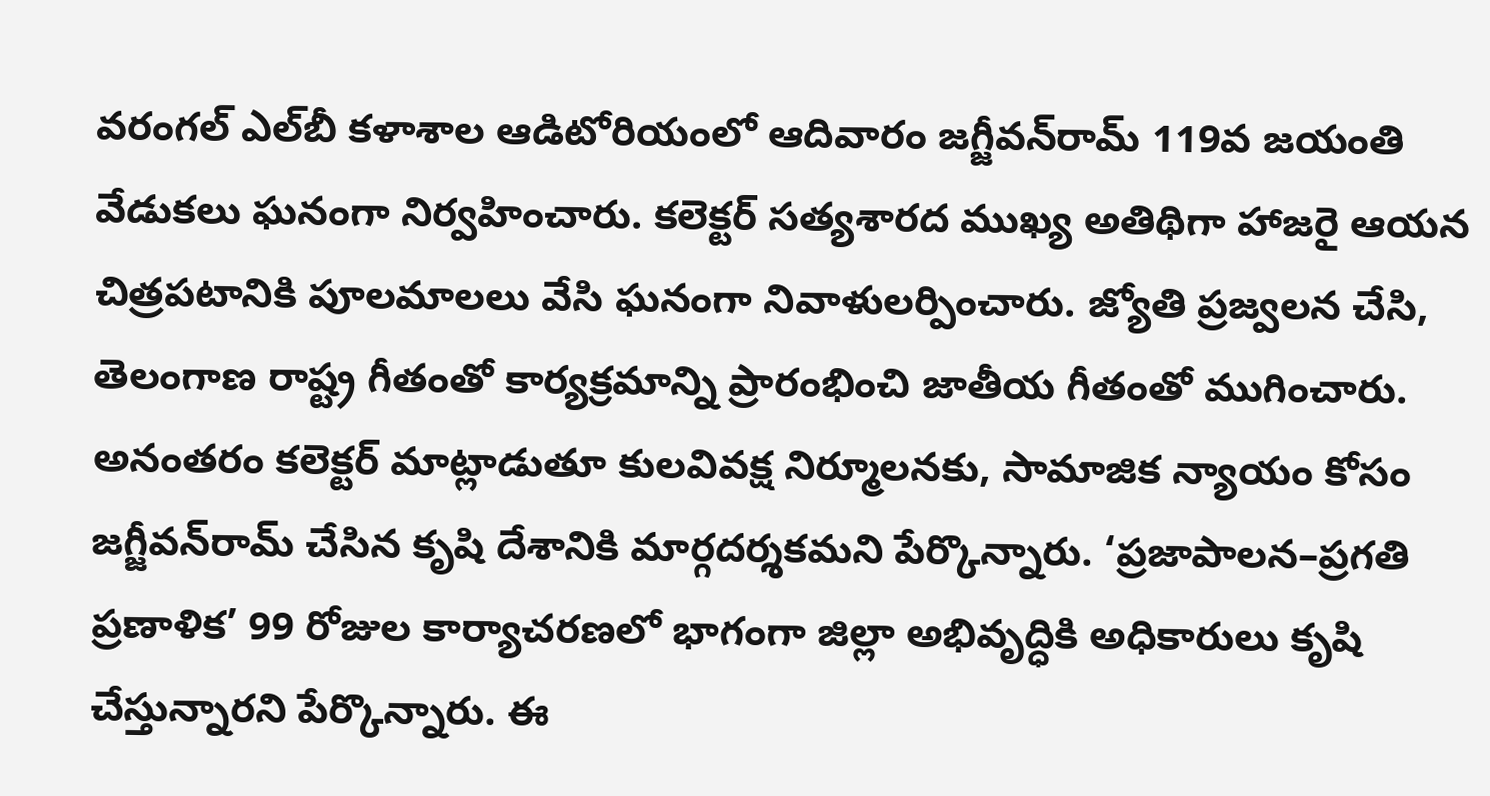వరంగల్‌ ఎల్‌బీ కళాశాల ఆడిటోరియంలో ఆదివారం జగ్జీవన్‌రామ్‌ 119వ జయంతి వేడుకలు ఘనంగా నిర్వహించారు. కలెక్టర్‌ సత్యశారద ముఖ్య అతిథిగా హాజరై ఆయన చిత్రపటానికి పూలమాలలు వేసి ఘనంగా నివాళులర్పించారు. జ్యోతి ప్రజ్వలన చేసి, తెలంగాణ రాష్ట్ర గీతంతో కార్యక్రమాన్ని ప్రారంభించి జాతీయ గీతంతో ముగించారు. అనంతరం కలెక్టర్‌ మాట్లాడుతూ కులవివక్ష నిర్మూలనకు, సామాజిక న్యాయం కోసం జగ్జీవన్‌రామ్‌ చేసిన కృషి దేశానికి మార్గదర్శకమని పేర్కొన్నారు. ‘ప్రజాపాలన–ప్రగతి ప్రణాళిక’ 99 రోజుల కార్యాచరణలో భాగంగా జిల్లా అభివృద్ధికి అధికారులు కృషి చేస్తున్నారని పేర్కొన్నారు. ఈ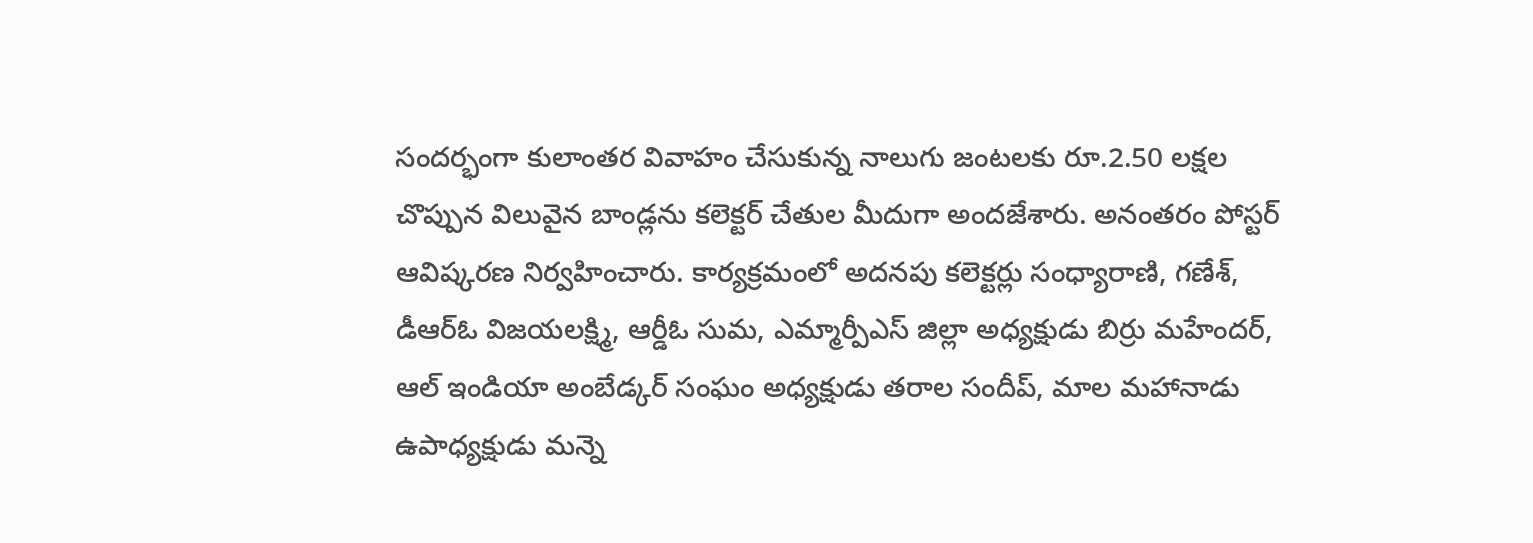సందర్భంగా కులాంతర వివాహం చేసుకున్న నాలుగు జంటలకు రూ.2.50 లక్షల చొప్పున విలువైన బాండ్లను కలెక్టర్‌ చేతుల మీదుగా అందజేశారు. అనంతరం పోస్టర్‌ ఆవిష్కరణ నిర్వహించారు. కార్యక్రమంలో అదనపు కలెక్టర్లు సంధ్యారాణి, గణేశ్‌, డీఆర్‌ఓ విజయలక్ష్మి, ఆర్డీఓ సుమ, ఎమ్మార్పీఎస్‌ జిల్లా అధ్యక్షుడు బిర్రు మహేందర్‌, ఆల్‌ ఇండియా అంబేడ్కర్‌ సంఘం అధ్యక్షుడు తరాల సందీప్‌, మాల మహానాడు ఉపాధ్యక్షుడు మన్నె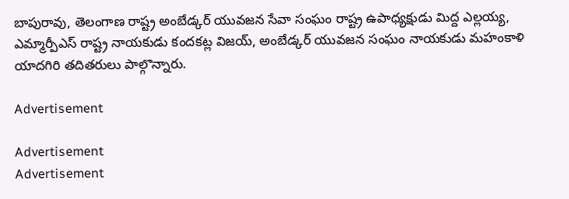బాపురావు, తెలంగాణ రాష్ట్ర అంబేడ్కర్‌ యువజన సేవా సంఘం రాష్ట్ర ఉపాధ్యక్షుడు మిద్ద ఎల్లయ్య, ఎమ్మార్పీఎస్‌ రాష్ట్ర నాయకుడు కందకట్ల విజయ్‌, అంబేడ్కర్‌ యువజన సంఘం నాయకుడు మహంకాళి యాదగిరి తదితరులు పాల్గొన్నారు.

Advertisement

Advertisement
Advertisement